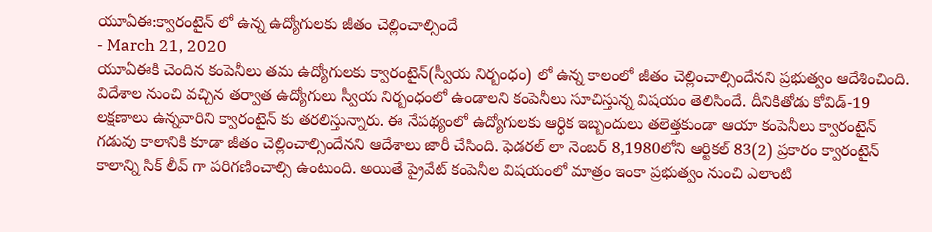యూఏఈ:క్వారంటైన్ లో ఉన్న ఉద్యోగులకు జీతం చెల్లించాల్సిందే
- March 21, 2020
యూఏఈకి చెందిన కంపెనీలు తమ ఉద్యోగులకు క్వారంటైన్(స్వీయ నిర్బంధం) లో ఉన్న కాలంలో జీతం చెల్లించాల్సిందేనని ప్రభుత్వం ఆదేశించింది. విదేశాల నుంచి వచ్చిన తర్వాత ఉద్యోగులు స్వీయ నిర్బంధంలో ఉండాలని కంపెనీలు సూచిస్తున్న విషయం తెలిసిందే. దీనికితోడు కోవిడ్-19 లక్షణాలు ఉన్నవారిని క్వారంటైన్ కు తరలిస్తున్నారు. ఈ నేపథ్యంలో ఉద్యోగులకు ఆర్ధిక ఇబ్బందులు తలెత్తకుండా ఆయా కంపెనీలు క్వారంటైన్ గడువు కాలానికి కూడా జీతం చెల్లించాల్సిందేనని ఆదేశాలు జారీ చేసింది. ఫెడరల్ లా నెంబర్ 8,1980లోని ఆర్టికల్ 83(2) ప్రకారం క్వారంటైన్ కాలాన్ని సిక్ లీవ్ గా పరిగణించాల్సి ఉంటుంది. అయితే ప్రైవేట్ కంపెనీల విషయంలో మాత్రం ఇంకా ప్రభుత్వం నుంచి ఎలాంటి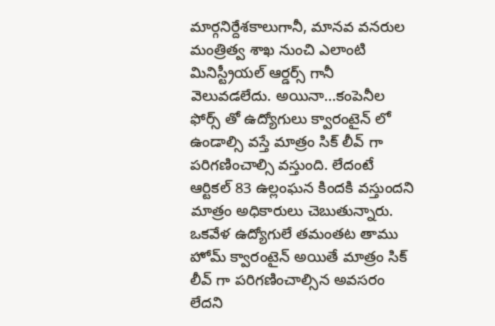మార్గనిర్దేశకాలుగానీ, మానవ వనరుల మంత్రిత్వ శాఖ నుంచి ఎలాంటి మినిస్ట్రీయల్ ఆర్డర్స్ గానీ వెలువడలేదు. అయినా...కంపెనీల ఫోర్స్ తో ఉద్యోగులు క్వారంటైన్ లో ఉండాల్సి వస్తే మాత్రం సిక్ లీవ్ గా పరిగణించాల్సి వస్తుంది. లేదంటే ఆర్టికల్ 83 ఉల్లంఘన కిందకి వస్తుందని మాత్రం అధికారులు చెబుతున్నారు. ఒకవేళ ఉద్యోగులే తమంతట తాము హోమ్ క్వారంటైన్ అయితే మాత్రం సిక్ లీవ్ గా పరిగణించాల్సిన అవసరం లేదని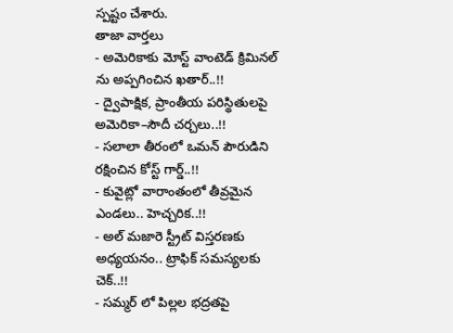స్పష్టం చేశారు.
తాజా వార్తలు
- అమెరికాకు మోస్ట్ వాంటెడ్ క్రిమినల్ ను అప్పగించిన ఖతార్..!!
- ద్వైపాక్షిక, ప్రాంతీయ పరిస్థితులపై అమెరికా–సౌదీ చర్చలు..!!
- సలాలా తీరంలో ఒమన్ పౌరుడిని రక్షించిన కోస్ట్ గార్డ్..!!
- కువైట్లో వారాంతంలో తీవ్రమైన ఎండలు.. హెచ్చరిక..!!
- అల్ మజారె స్ట్రీట్ విస్తరణకు అధ్యయనం.. ట్రాఫిక్ సమస్యలకు చెక్..!!
- సమ్మర్ లో పిల్లల భద్రతపై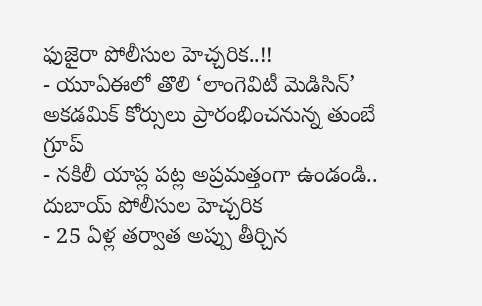ఫుజైరా పోలీసుల హెచ్చరిక..!!
- యూఏఈలో తొలి ‘లాంగెవిటీ మెడిసిన్’ అకడమిక్ కోర్సులు ప్రారంభించనున్న తుంబే గ్రూప్
- నకిలీ యాప్ల పట్ల అప్రమత్తంగా ఉండండి.. దుబాయ్ పోలీసుల హెచ్చరిక
- 25 ఏళ్ల తర్వాత అప్పు తీర్చిన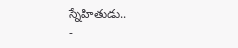స్నేహితుడు..
-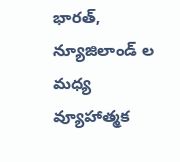భారత్, న్యూజిలాండ్ ల మధ్య వ్యూహాత్మక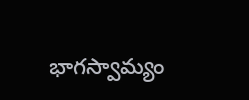భాగస్వామ్యం